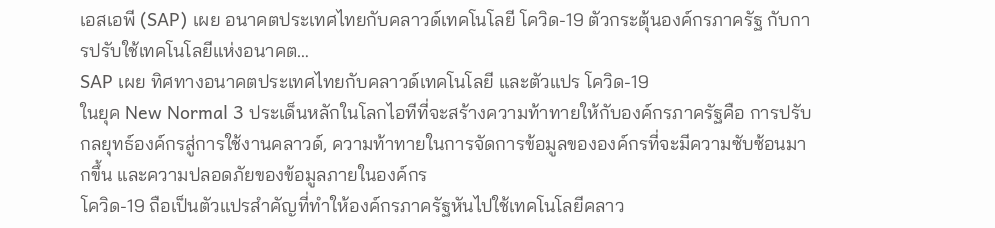เอสเอพี (SAP) เผย อนาคตประเทศไทยกับคลาวด์เทคโนโลยี โควิด-19 ตัวกระตุ้นองค์กรภาครัฐ กับการปรับใช้เทคโนโลยีแห่งอนาคต…
SAP เผย ทิศทางอนาคตประเทศไทยกับคลาวด์เทคโนโลยี และตัวแปร โควิด-19
ในยุค New Normal 3 ประเด็นหลักในโลกไอทีที่จะสร้างความท้าทายให้กับองค์กรภาครัฐคือ การปรับกลยุทธ์องค์กรสู่การใช้งานคลาวด์, ความท้าทายในการจัดการข้อมูลขององค์กรที่จะมีความซับซ้อนมากขึ้น และความปลอดภัยของข้อมูลภายในองค์กร
โควิด-19 ถือเป็นตัวแปรสำคัญที่ทำให้องค์กรภาครัฐหันไปใช้เทคโนโลยีคลาว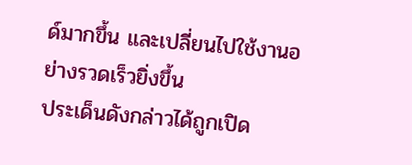ด์มากขึ้น และเปลี่ยนไปใช้งานอย่างรวดเร็วยิ่งขึ้น
ประเด็นดังกล่าวได้ถูกเปิด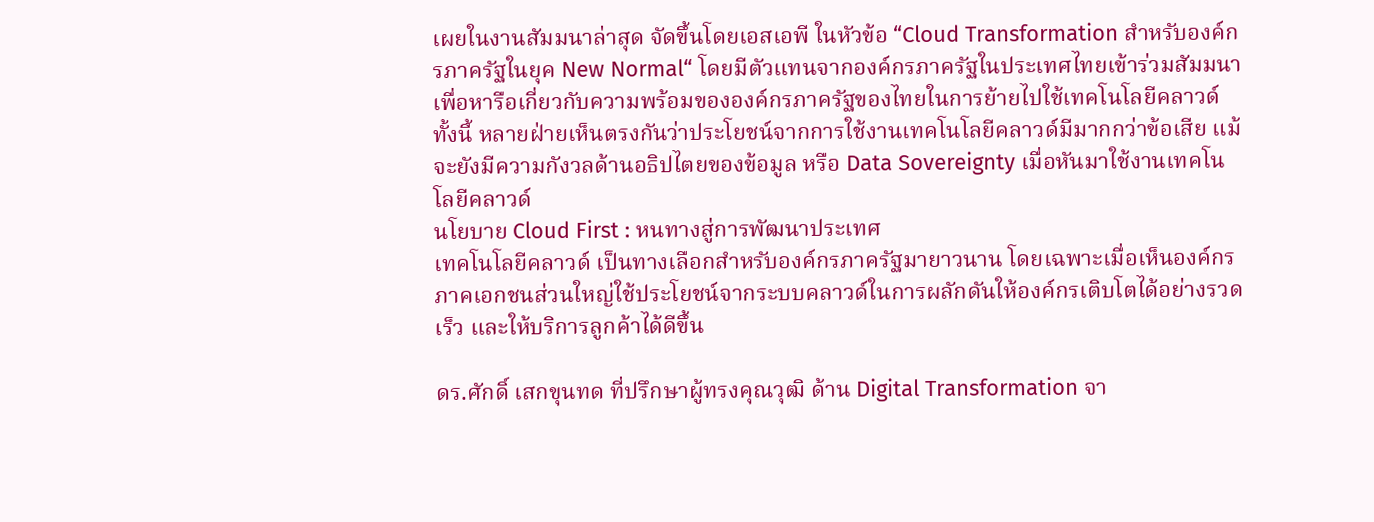เผยในงานสัมมนาล่าสุด จัดขึ้นโดยเอสเอพี ในหัวข้อ “Cloud Transformation สำหรับองค์กรภาครัฐในยุค New Normal“ โดยมีตัวแทนจากองค์กรภาครัฐในประเทศไทยเข้าร่วมสัมมนา เพื่อหารือเกี่ยวกับความพร้อมขององค์กรภาครัฐของไทยในการย้ายไปใช้เทคโนโลยีคลาวด์
ทั้งนี้ หลายฝ่ายเห็นตรงกันว่าประโยชน์จากการใช้งานเทคโนโลยีคลาวด์มีมากกว่าข้อเสีย แม้จะยังมีความกังวลด้านอธิปไตยของข้อมูล หรือ Data Sovereignty เมื่อหันมาใช้งานเทคโนโลยีคลาวด์
นโยบาย Cloud First : หนทางสู่การพัฒนาประเทศ
เทคโนโลยีคลาวด์ เป็นทางเลือกสำหรับองค์กรภาครัฐมายาวนาน โดยเฉพาะเมื่อเห็นองค์กรภาคเอกชนส่วนใหญ่ใช้ประโยชน์จากระบบคลาวด์ในการผลักดันให้องค์กรเติบโตได้อย่างรวดเร็ว และให้บริการลูกค้าได้ดีขึ้น

ดร.ศักดิ์ เสกขุนทด ที่ปรึกษาผู้ทรงคุณวุฒิ ด้าน Digital Transformation จา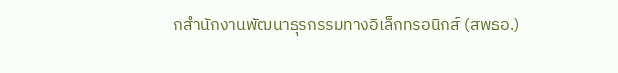กสำนักงานพัฒนาธุรกรรมทางอิเล็กทรอนิกส์ (สพธอ.)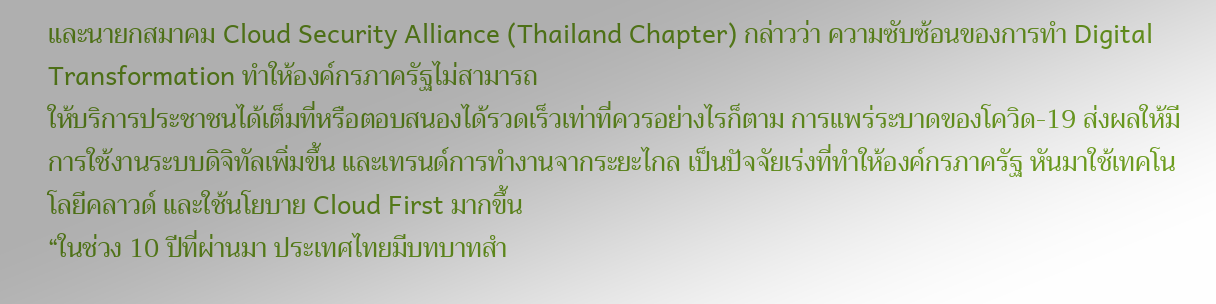และนายกสมาคม Cloud Security Alliance (Thailand Chapter) กล่าวว่า ความซับซ้อนของการทำ Digital Transformation ทำให้องค์กรภาครัฐไม่สามารถ
ให้บริการประชาชนได้เต็มที่หรือตอบสนองได้รวดเร็วเท่าที่ควรอย่างไรก็ตาม การแพร่ระบาดของโควิด-19 ส่งผลให้มีการใช้งานระบบดิจิทัลเพิ่มขึ้น และเทรนด์การทำงานจากระยะไกล เป็นปัจจัยเร่งที่ทำให้องค์กรภาครัฐ หันมาใช้เทคโนโลยีคลาวด์ และใช้นโยบาย Cloud First มากขึ้น
“ในช่วง 10 ปีที่ผ่านมา ประเทศไทยมีบทบาทสำ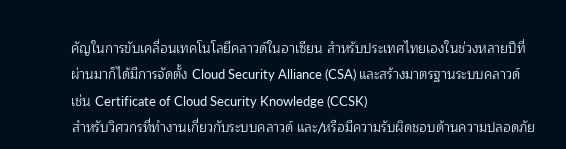คัญในการขับเคลื่อนเทคโนโลยีคลาวด์ในอาเซียน สำหรับประเทศไทยเองในช่วงหลายปีที่ผ่านมาก็ได้มีการจัดตั้ง Cloud Security Alliance (CSA) และสร้างมาตรฐานระบบคลาวด์ เช่น Certificate of Cloud Security Knowledge (CCSK)
สำหรับวิศวกรที่ทำงานเกี่ยวกับระบบคลาวด์ และ/หรือมีความรับผิดชอบด้านความปลอดภัย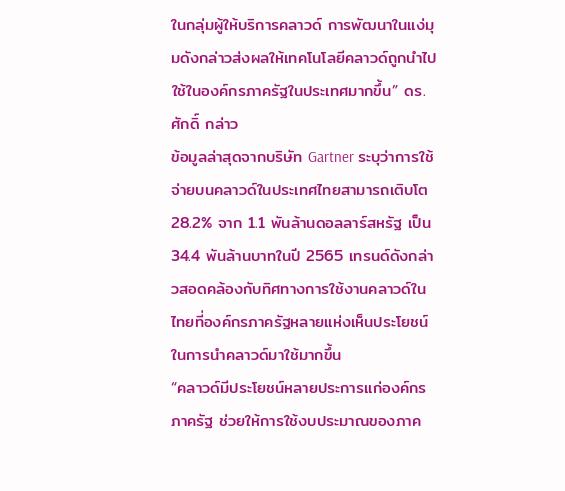ในกลุ่มผู้ให้บริการคลาวด์ การพัฒนาในแง่มุมดังกล่าวส่งผลให้เทคโนโลยีคลาวด์ถูกนำไปใช้ในองค์กรภาครัฐในประเทศมากขึ้น” ดร.ศักดิ์ กล่าว
ข้อมูลล่าสุดจากบริษัท Gartner ระบุว่าการใช้จ่ายบนคลาวด์ในประเทศไทยสามารถเติบโต 28.2% จาก 1.1 พันล้านดอลลาร์สหรัฐ เป็น 34.4 พันล้านบาทในปี 2565 เทรนด์ดังกล่าวสอดคล้องกับทิศทางการใช้งานคลาวด์ในไทยที่องค์กรภาครัฐหลายแห่งเห็นประโยชน์ในการนำคลาวด์มาใช้มากขึ้น
“คลาวด์มีประโยชน์หลายประการแก่องค์กรภาครัฐ ช่วยให้การใช้งบประมาณของภาค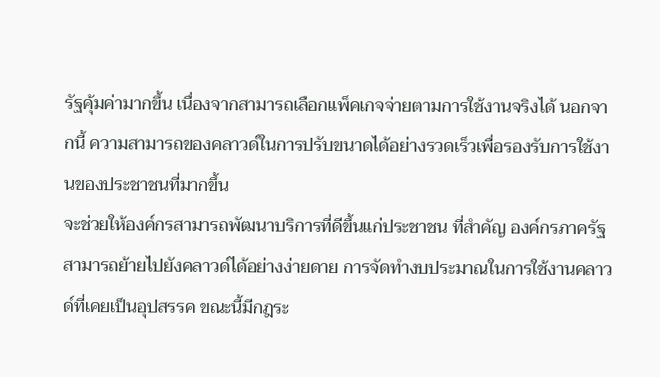รัฐคุ้มค่ามากขึ้น เนื่องจากสามารถเลือกแพ็คเกจจ่ายตามการใช้งานจริงได้ นอกจากนี้ ความสามารถของคลาวด์ในการปรับขนาดได้อย่างรวดเร็วเพื่อรองรับการใช้งานของประชาชนที่มากขึ้น
จะช่วยให้องค์กรสามารถพัฒนาบริการที่ดีขึ้นแก่ประชาชน ที่สำคัญ องค์กรภาครัฐสามารถย้ายไปยังคลาวด์ได้อย่างง่ายดาย การจัดทำงบประมาณในการใช้งานคลาวด์ที่เคยเป็นอุปสรรค ขณะนี้มีกฎระ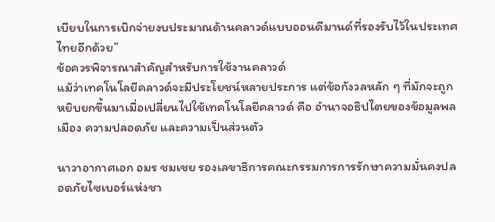เบียบในการเบิกจ่ายงบประมาณด้านคลาวด์แบบออนดีมานด์ที่รองรับไว้ในประเทศไทยอีกด้วย”
ข้อควรพิจารณาสำคัญสำหรับการใช้งานคลาวด์
แม้ว่าเทคโนโลยีคลาวด์จะมีประโยชน์หลายประการ แต่ข้อกังวลหลัก ๆ ที่มักจะถูกหยิบยกขึ้นมาเมื่อเปลี่ยนไปใช้เทคโนโลยีคลาวด์ คือ อำนาจอธิปไตยของข้อมูลพลเมือง ความปลอดภัย และความเป็นส่วนตัว

นาวาอากาศเอก อมร ชมเชย รองเลขาธิการคณะกรรมการการรักษาความมั่นคงปลอดภัยไซเบอร์แห่งชา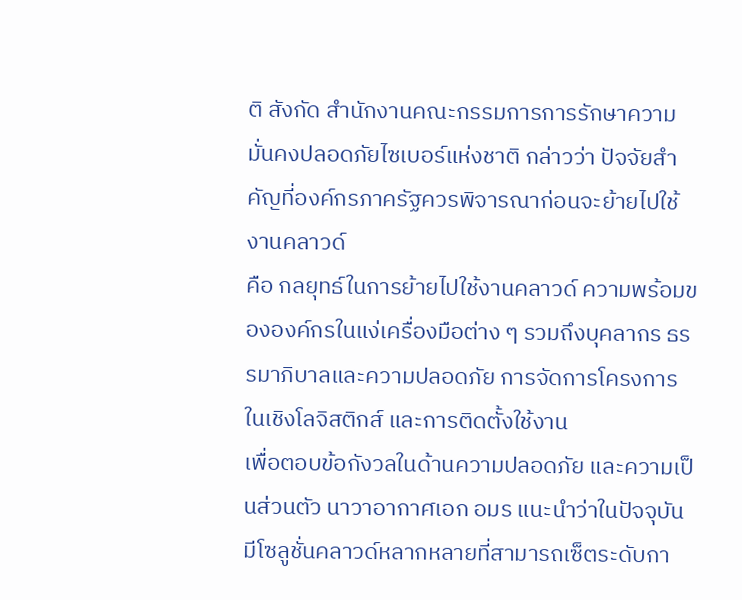ติ สังกัด สำนักงานคณะกรรมการการรักษาความมั่นคงปลอดภัยไซเบอร์แห่งชาติ กล่าวว่า ปัจจัยสำคัญที่องค์กรภาครัฐควรพิจารณาก่อนจะย้ายไปใช้งานคลาวด์
คือ กลยุทธ์ในการย้ายไปใช้งานคลาวด์ ความพร้อมขององค์กรในแง่เครื่องมือต่าง ๆ รวมถึงบุคลากร ธรรมาภิบาลและความปลอดภัย การจัดการโครงการในเชิงโลจิสติกส์ และการติดตั้งใช้งาน
เพื่อตอบข้อกังวลในด้านความปลอดภัย และความเป็นส่วนตัว นาวาอากาศเอก อมร แนะนำว่าในปัจจุบัน มีโซลูชั่นคลาวด์หลากหลายที่สามารถเซ็ตระดับกา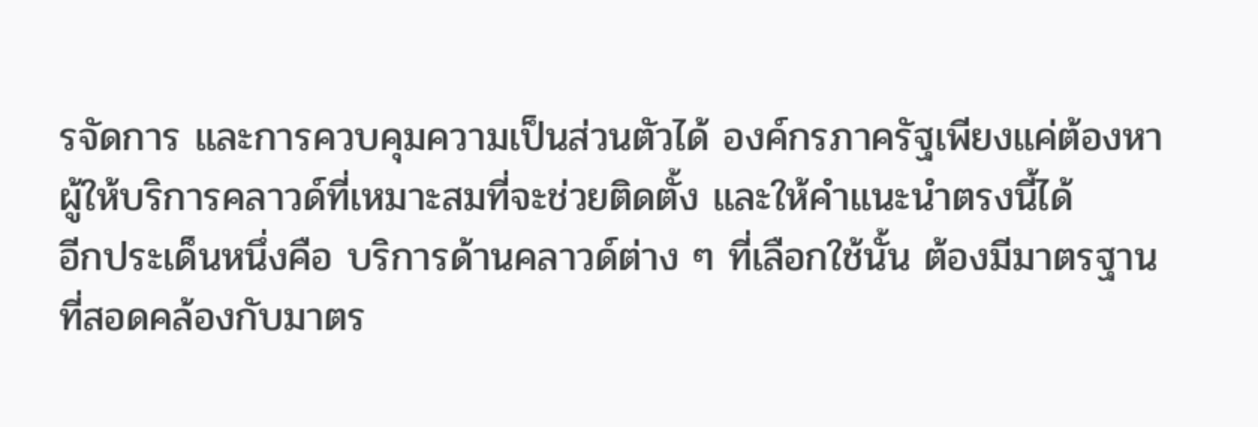รจัดการ และการควบคุมความเป็นส่วนตัวได้ องค์กรภาครัฐเพียงแค่ต้องหาผู้ให้บริการคลาวด์ที่เหมาะสมที่จะช่วยติดตั้ง และให้คำแนะนำตรงนี้ได้
อีกประเด็นหนึ่งคือ บริการด้านคลาวด์ต่าง ๆ ที่เลือกใช้นั้น ต้องมีมาตรฐานที่สอดคล้องกับมาตร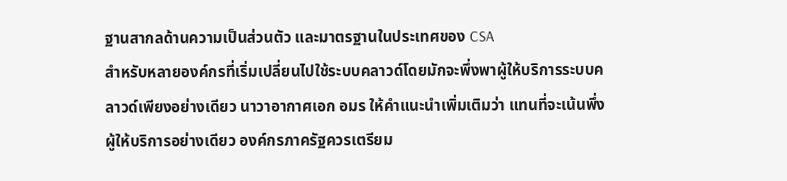ฐานสากลด้านความเป็นส่วนตัว และมาตรฐานในประเทศของ CSA
สำหรับหลายองค์กรที่เริ่มเปลี่ยนไปใช้ระบบคลาวด์โดยมักจะพึ่งพาผู้ให้บริการระบบคลาวด์เพียงอย่างเดียว นาวาอากาศเอก อมร ให้คำแนะนำเพิ่มเติมว่า แทนที่จะเน้นพึ่งผู้ให้บริการอย่างเดียว องค์กรภาครัฐควรเตรียม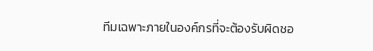ทีมเฉพาะภายในองค์กรที่จะต้องรับผิดชอ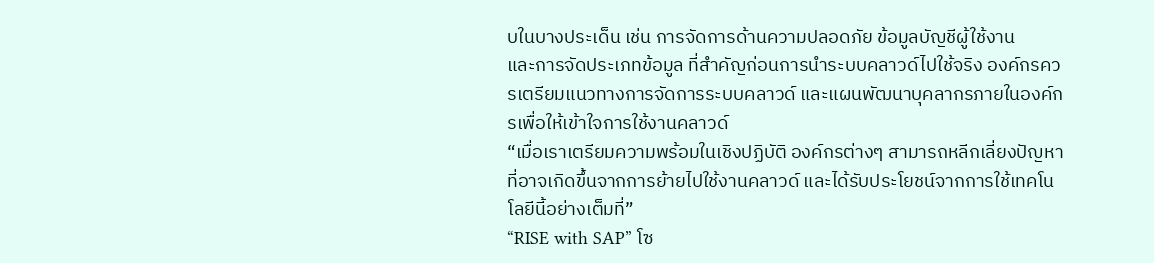บในบางประเด็น เช่น การจัดการด้านความปลอดภัย ข้อมูลบัญชีผู้ใช้งาน
และการจัดประเภทข้อมูล ที่สำคัญก่อนการนำระบบคลาวด์ไปใช้จริง องค์กรควรเตรียมแนวทางการจัดการระบบคลาวด์ และแผนพัฒนาบุคลากรภายในองค์กรเพื่อให้เข้าใจการใช้งานคลาวด์
“เมื่อเราเตรียมความพร้อมในเชิงปฏิบัติ องค์กรต่างๆ สามารถหลีกเลี่ยงปัญหาที่อาจเกิดขึ้นจากการย้ายไปใช้งานคลาวด์ และได้รับประโยชน์จากการใช้เทคโนโลยีนี้อย่างเต็มที่”
“RISE with SAP” โซ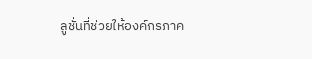ลูชั่นที่ช่วยให้องค์กรภาค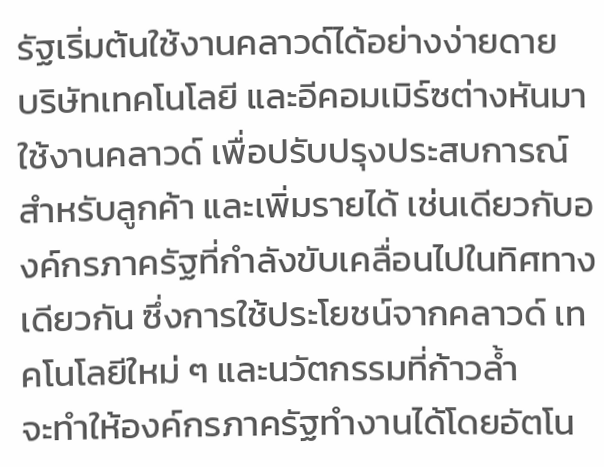รัฐเริ่มต้นใช้งานคลาวด์ได้อย่างง่ายดาย
บริษัทเทคโนโลยี และอีคอมเมิร์ซต่างหันมาใช้งานคลาวด์ เพื่อปรับปรุงประสบการณ์สำหรับลูกค้า และเพิ่มรายได้ เช่นเดียวกับองค์กรภาครัฐที่กำลังขับเคลื่อนไปในทิศทางเดียวกัน ซึ่งการใช้ประโยชน์จากคลาวด์ เทคโนโลยีใหม่ ๆ และนวัตกรรมที่ก้าวล้ำ
จะทำให้องค์กรภาครัฐทำงานได้โดยอัตโน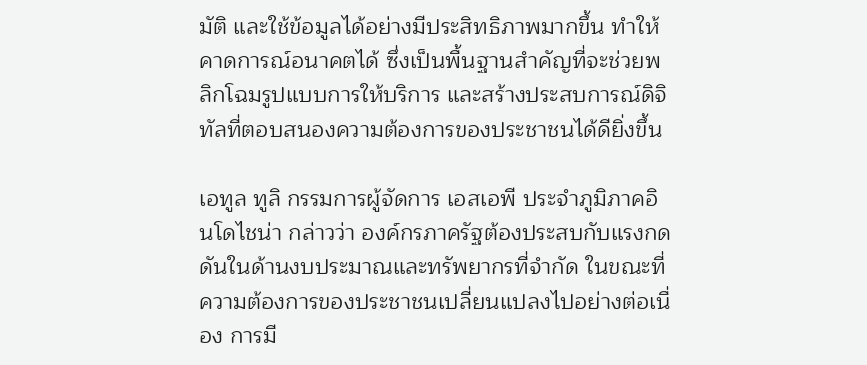มัติ และใช้ข้อมูลได้อย่างมีประสิทธิภาพมากขึ้น ทำให้คาดการณ์อนาคตได้ ซึ่งเป็นพื้นฐานสำคัญที่จะช่วยพลิกโฉมรูปแบบการให้บริการ และสร้างประสบการณ์ดิจิทัลที่ตอบสนองความต้องการของประชาชนได้ดียิ่งขึ้น

เอทูล ทูลิ กรรมการผู้จัดการ เอสเอพี ประจำภูมิภาคอินโดไชน่า กล่าวว่า องค์กรภาครัฐต้องประสบกับแรงกดดันในด้านงบประมาณและทรัพยากรที่จำกัด ในขณะที่ความต้องการของประชาชนเปลี่ยนแปลงไปอย่างต่อเนื่อง การมี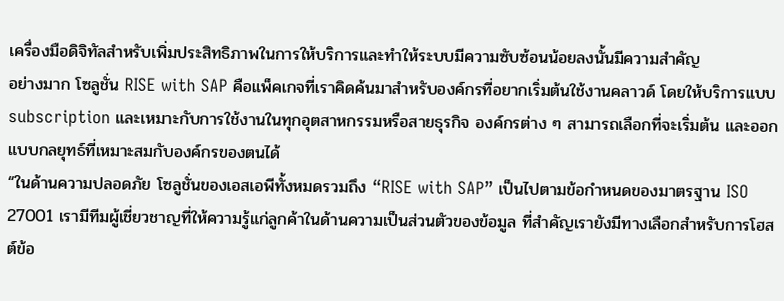เครื่องมือดิจิทัลสำหรับเพิ่มประสิทธิภาพในการให้บริการและทำให้ระบบมีความซับซ้อนน้อยลงนั้นมีความสำคัญ
อย่างมาก โซลูชั่น RISE with SAP คือแพ็คเกจที่เราคิดค้นมาสำหรับองค์กรที่อยากเริ่มต้นใช้งานคลาวด์ โดยให้บริการแบบ subscription และเหมาะกับการใช้งานในทุกอุตสาหกรรมหรือสายธุรกิจ องค์กรต่าง ๆ สามารถเลือกที่จะเริ่มต้น และออกแบบกลยุทธ์ที่เหมาะสมกับองค์กรของตนได้
“ในด้านความปลอดภัย โซลูชั่นของเอสเอพีทั้งหมดรวมถึง “RISE with SAP” เป็นไปตามข้อกำหนดของมาตรฐาน ISO 27001 เรามีทีมผู้เชี่ยวชาญที่ให้ความรู้แก่ลูกค้าในด้านความเป็นส่วนตัวของข้อมูล ที่สำคัญเรายังมีทางเลือกสำหรับการโฮสต์ข้อ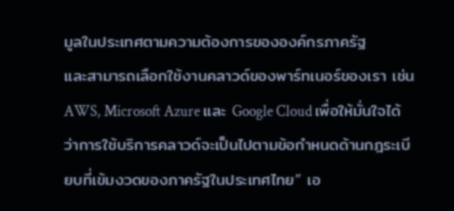มูลในประเทศตามความต้องการขององค์กรภาครัฐ
และสามารถเลือกใช้งานคลาวด์ของพาร์ทเนอร์ของเรา เช่น AWS, Microsoft Azure และ Google Cloud เพื่อให้มั่นใจได้ว่าการใช้บริการคลาวด์จะเป็นไปตามข้อกำหนดด้านกฎระเบียบที่เข้มงวดของภาครัฐในประเทศไทย” เอ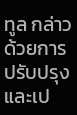ทูล กล่าว
ด้วยการปรับปรุง และเป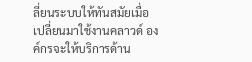ลี่ยนระบบให้ทันสมัยเมื่อเปลี่ยนมาใช้งานคลาวด์ องค์กรจะให้บริการด้าน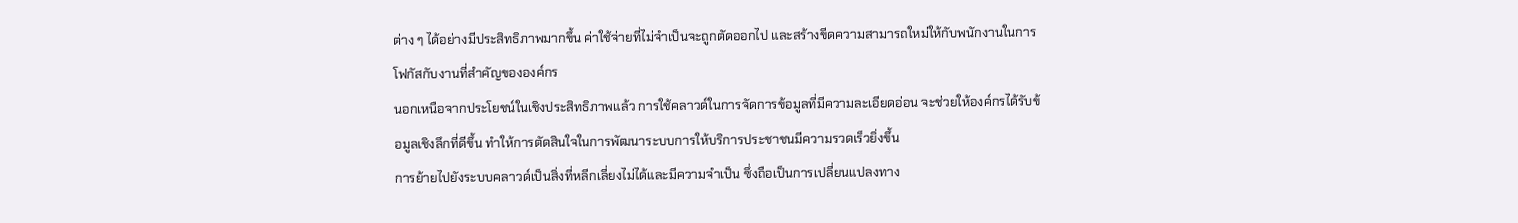ต่าง ๆ ได้อย่างมีประสิทธิภาพมากขึ้น ค่าใช้จ่ายที่ไม่จำเป็นจะถูกตัดออกไป และสร้างขีดความสามารถใหม่ให้กับพนักงานในการโฟกัสกับงานที่สำคัญขององค์กร
นอกเหนือจากประโยชน์ในเชิงประสิทธิภาพแล้ว การใช้คลาวด์ในการจัดการข้อมูลที่มีความละเอียดอ่อน จะช่วยให้องค์กรได้รับข้อมูลเชิงลึกที่ดีขึ้น ทำให้การตัดสินใจในการพัฒนาระบบการให้บริการประชาชนมีความรวดเร็วยิ่งขึ้น
การย้ายไปยังระบบคลาวด์เป็นสิ่งที่หลีกเลี่ยงไม่ได้และมีความจำเป็น ซึ่งถือเป็นการเปลี่ยนแปลงทาง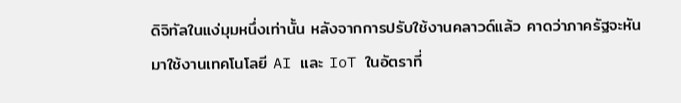ดิจิทัลในแง่มุมหนึ่งเท่านั้น หลังจากการปรับใช้งานคลาวด์แล้ว คาดว่าภาครัฐจะหันมาใช้งานเทคโนโลยี AI และ IoT ในอัตราที่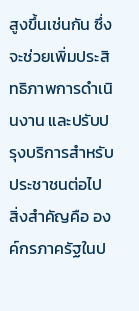สูงขึ้นเช่นกัน ซึ่งจะช่วยเพิ่มประสิทธิภาพการดำเนินงาน และปรับปรุงบริการสำหรับประชาชนต่อไป
สิ่งสำคัญคือ องค์กรภาครัฐในป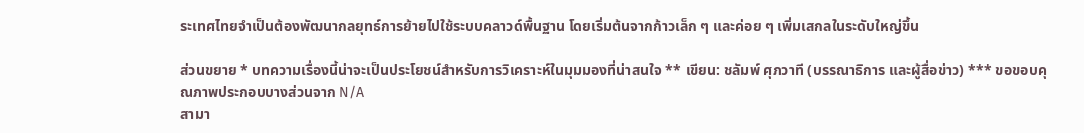ระเทศไทยจำเป็นต้องพัฒนากลยุทธ์การย้ายไปใช้ระบบคลาวด์พื้นฐาน โดยเริ่มต้นจากก้าวเล็ก ๆ และค่อย ๆ เพิ่มเสกลในระดับใหญ่ขึ้น

ส่วนขยาย * บทความเรื่องนี้น่าจะเป็นประโยชน์สำหรับการวิเคราะห์ในมุมมองที่น่าสนใจ ** เขียน: ชลัมพ์ ศุภวาที (บรรณาธิการ และผู้สื่อข่าว) *** ขอขอบคุณภาพประกอบบางส่วนจาก N/A
สามา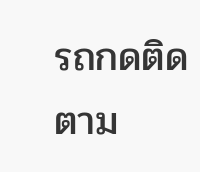รถกดติดตาม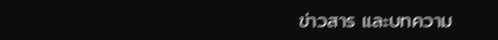ข่าวสาร และบทความ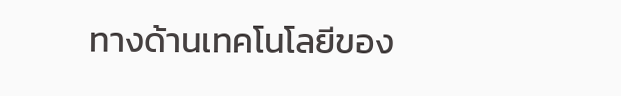ทางด้านเทคโนโลยีของ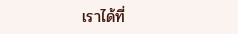เราได้ที่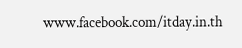www.facebook.com/itday.in.th